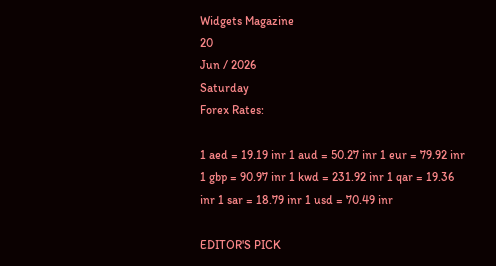Widgets Magazine
20
Jun / 2026
Saturday
Forex Rates:

1 aed = 19.19 inr 1 aud = 50.27 inr 1 eur = 79.92 inr 1 gbp = 90.97 inr 1 kwd = 231.92 inr 1 qar = 19.36 inr 1 sar = 18.79 inr 1 usd = 70.49 inr

EDITOR'S PICK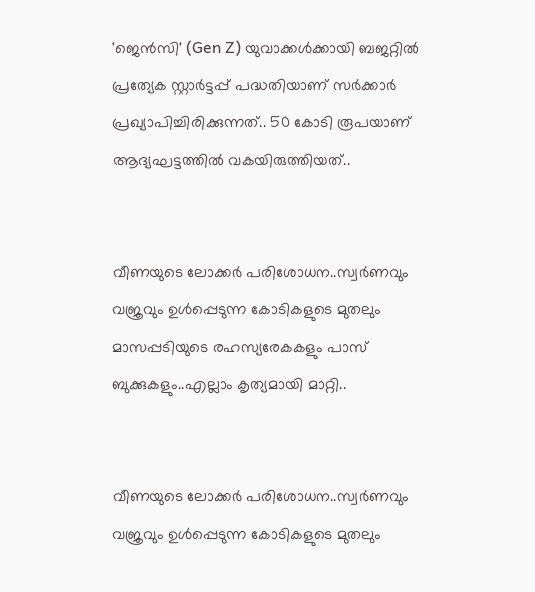'ജെൻസി' (Gen Z) യുവാക്കൾക്കായി ബജറ്റിൽ പ്രത്യേക സ്റ്റാർട്ടപ്പ് പദ്ധതിയാണ് സർക്കാർ പ്രഖ്യാപിച്ചിരിക്കുന്നത്.. 50 കോടി രൂപയാണ് ആദ്യഘട്ടത്തിൽ വകയിരുത്തിയത്..


വീണയുടെ ലോക്കര്‍ പരിശോധന..സ്വര്‍ണവും വജ്രവും ഉള്‍പ്പെടുന്ന കോടികളുടെ മുതലും മാസപ്പടിയുടെ രഹസ്യരേകകളും പാസ് ബുക്കുകളും..എല്ലാം കൃത്യമായി മാറ്റി..


വീണയുടെ ലോക്കര്‍ പരിശോധന..സ്വര്‍ണവും വജ്രവും ഉള്‍പ്പെടുന്ന കോടികളുടെ മുതലും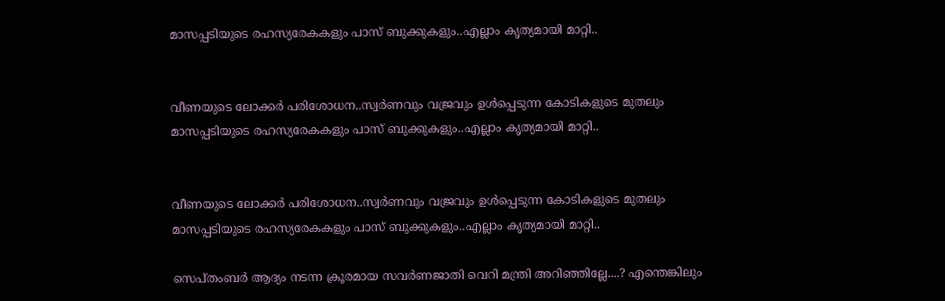മാസപ്പടിയുടെ രഹസ്യരേകകളും പാസ് ബുക്കുകളും..എല്ലാം കൃത്യമായി മാറ്റി..


വീണയുടെ ലോക്കര്‍ പരിശോധന..സ്വര്‍ണവും വജ്രവും ഉള്‍പ്പെടുന്ന കോടികളുടെ മുതലും മാസപ്പടിയുടെ രഹസ്യരേകകളും പാസ് ബുക്കുകളും..എല്ലാം കൃത്യമായി മാറ്റി..


വീണയുടെ ലോക്കര്‍ പരിശോധന..സ്വര്‍ണവും വജ്രവും ഉള്‍പ്പെടുന്ന കോടികളുടെ മുതലും മാസപ്പടിയുടെ രഹസ്യരേകകളും പാസ് ബുക്കുകളും..എല്ലാം കൃത്യമായി മാറ്റി..

സെപ്തംബര്‍ ആദ്യം നടന്ന ക്രൂരമായ സവര്‍ണജാതി വെറി മന്ത്രി അറിഞ്ഞില്ലേ....? എന്തെങ്കിലും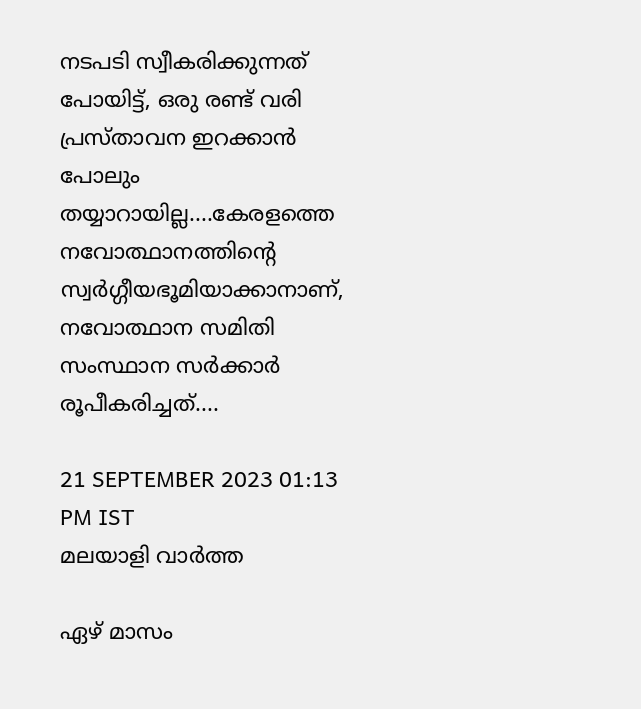നടപടി സ്വീകരിക്കുന്നത് പോയിട്ട്, ഒരു രണ്ട് വരി പ്രസ്താവന ഇറക്കാന്‍ പോലും തയ്യാറായില്ല....കേരളത്തെ നവോത്ഥാനത്തിന്റെ സ്വര്‍ഗ്ഗീയഭൂമിയാക്കാനാണ്, നവോത്ഥാന സമിതി സംസ്ഥാന സര്‍ക്കാര്‍ രൂപീകരിച്ചത്....

21 SEPTEMBER 2023 01:13 PM IST
മലയാളി വാര്‍ത്ത

ഏഴ് മാസം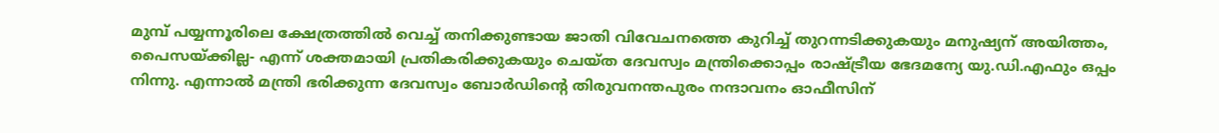മുമ്പ് പയ്യന്നൂരിലെ ക്ഷേത്രത്തില്‍ വെച്ച് തനിക്കുണ്ടായ ജാതി വിവേചനത്തെ കുറിച്ച് തുറന്നടിക്കുകയും മനുഷ്യന് അയിത്തം, പൈസയ്ക്കില്ല- എന്ന് ശക്തമായി പ്രതികരിക്കുകയും ചെയ്ത ദേവസ്വം മന്ത്രിക്കൊപ്പം രാഷ്ട്രീയ ഭേദമന്യേ യു.ഡി.എഫും ഒപ്പം നിന്നു. എന്നാല്‍ മന്ത്രി ഭരിക്കുന്ന ദേവസ്വം ബോര്‍ഡിന്റെ തിരുവനന്തപുരം നന്ദാവനം ഓഫീസിന്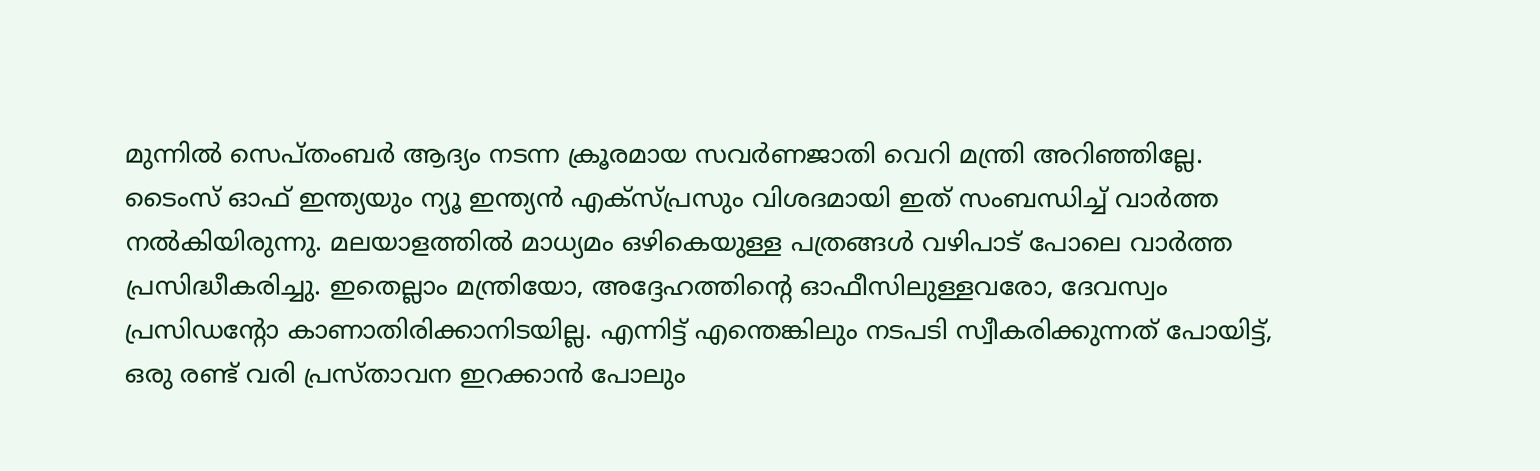മുന്നില്‍ സെപ്തംബര്‍ ആദ്യം നടന്ന ക്രൂരമായ സവര്‍ണജാതി വെറി മന്ത്രി അറിഞ്ഞില്ലേ. ടൈംസ് ഓഫ് ഇന്ത്യയും ന്യൂ ഇന്ത്യന്‍ എക്‌സ്പ്രസും വിശദമായി ഇത് സംബന്ധിച്ച് വാര്‍ത്ത നല്‍കിയിരുന്നു. മലയാളത്തില്‍ മാധ്യമം ഒഴികെയുള്ള പത്രങ്ങള്‍ വഴിപാട് പോലെ വാര്‍ത്ത പ്രസിദ്ധീകരിച്ചു. ഇതെല്ലാം മന്ത്രിയോ, അദ്ദേഹത്തിന്റെ ഓഫീസിലുള്ളവരോ, ദേവസ്വം പ്രസിഡന്റോ കാണാതിരിക്കാനിടയില്ല. എന്നിട്ട് എന്തെങ്കിലും നടപടി സ്വീകരിക്കുന്നത് പോയിട്ട്, ഒരു രണ്ട് വരി പ്രസ്താവന ഇറക്കാന്‍ പോലും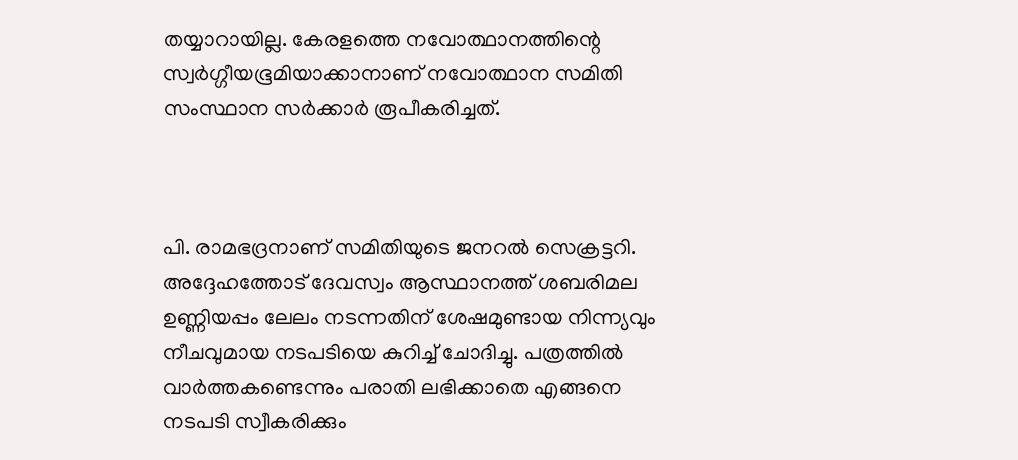തയ്യാറായില്ല. കേരളത്തെ നവോത്ഥാനത്തിന്റെ സ്വര്‍ഗ്ഗീയഭൂമിയാക്കാനാണ് നവോത്ഥാന സമിതി സംസ്ഥാന സര്‍ക്കാര്‍ രൂപീകരിച്ചത്.



പി. രാമഭദ്രനാണ് സമിതിയുടെ ജനറല്‍ സെക്രട്ടറി. അദ്ദേഹത്തോട് ദേവസ്വം ആസ്ഥാനത്ത് ശബരിമല ഉണ്ണിയപ്പം ലേലം നടന്നതിന് ശേഷമുണ്ടായ നിന്ന്യവും നീചവുമായ നടപടിയെ കുറിച്ച് ചോദിച്ചു. പത്രത്തില്‍ വാര്‍ത്തകണ്ടെന്നും പരാതി ലഭിക്കാതെ എങ്ങനെ നടപടി സ്വീകരിക്കും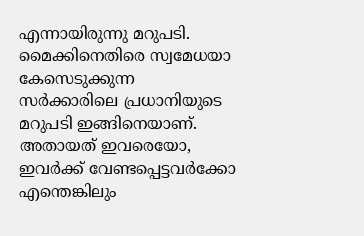എന്നായിരുന്നു മറുപടി. മൈക്കിനെതിരെ സ്വമേധയാ കേസെടുക്കുന്ന സര്‍ക്കാരിലെ പ്രധാനിയുടെ മറുപടി ഇങ്ങിനെയാണ്. അതായത് ഇവരെയോ, ഇവര്‍ക്ക് വേണ്ടപ്പെട്ടവര്‍ക്കോ എന്തെങ്കിലും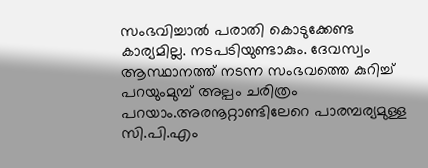സംഭവിച്ചാല്‍ പരാതി കൊടുക്കേണ്ട കാര്യമില്ല. നടപടിയുണ്ടാകും. ദേവസ്വം ആസ്ഥാനത്ത് നടന്ന സംഭവത്തെ കുറിച്ച് പറയുംമുമ്പ് അല്പം ചരിത്രം പറയാം.അരനൂറ്റാണ്ടിലേറെ പാരമ്പര്യമുള്ള സി.പി.എം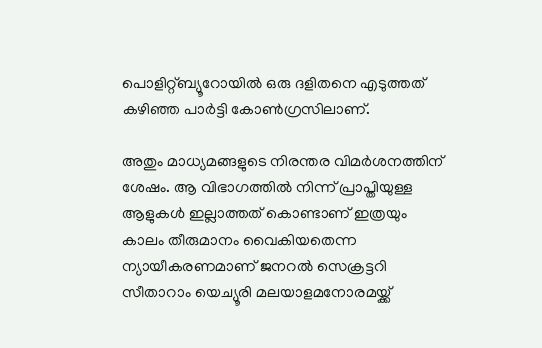പൊളിറ്റ്ബ്യൂറോയില്‍ ഒരു ദളിതനെ എടുത്തത് കഴിഞ്ഞ പാര്‍ട്ടി കോണ്‍ഗ്രസിലാണ്.

അതും മാധ്യമങ്ങളുടെ നിരന്തര വിമര്‍ശനത്തിന് ശേഷം. ആ വിഭാഗത്തില്‍ നിന്ന് പ്രാപ്തിയുള്ള ആളുകള്‍ ഇല്ലാത്തത് കൊണ്ടാണ് ഇത്രയും കാലം തീരുമാനം വൈകിയതെന്ന ന്യായീകരണമാണ് ജനറല്‍ സെക്രട്ടറി സീതാറാം യെച്യൂരി മലയാളമനോരമയ്ക്ക്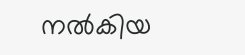നല്‍കിയ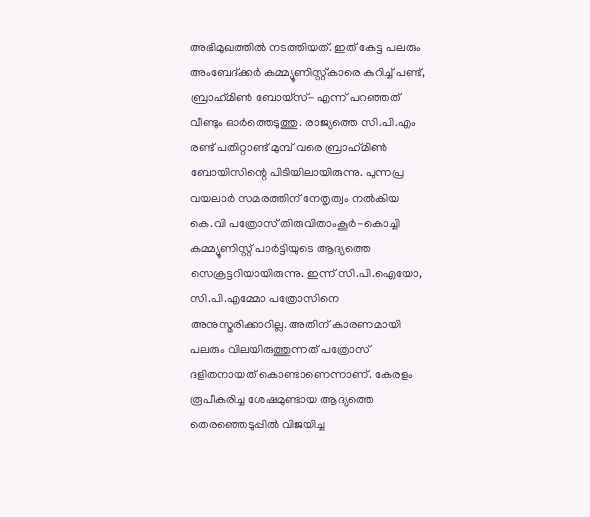അഭിമുഖത്തില്‍ നടത്തിയത്. ഇത് കേട്ട പലരും അംബേദ്ക്കര്‍ കമ്മ്യൂണിസ്റ്റ്കാരെ കുറിച്ച് പണ്ട്, ബ്രാഹ്‌മിണ്‍ ബോയ്‌സ്- എന്ന് പറഞ്ഞത് വീണ്ടും ഓര്‍ത്തെടുത്തു. രാജ്യത്തെ സി.പി.എം രണ്ട് പതിറ്റാണ്ട് മുമ്പ് വരെ ബ്രാഹ്‌മിണ്‍ ബോയിസിന്റെ പിടിയിലായിരുന്നു. പുന്നപ്ര വയലാര്‍ സമരത്തിന് നേതൃത്വം നല്‍കിയ കെ.വി പത്രോസ് തിരുവിതാംകൂര്‍-കൊച്ചി കമ്മ്യൂണിസ്റ്റ് പാര്‍ട്ടിയുടെ ആദ്യത്തെ സെക്രട്ടറിയായിരുന്നു. ഇന്ന് സി.പി.ഐയോ, സി.പി.എമ്മോ പത്രോസിനെ അനുസ്മരിക്കാറില്ല. അതിന് കാരണമായി പലരും വിലയിരുത്തുന്നത് പത്രോസ് ദളിതനായത് കൊണ്ടാണെന്നാണ്. കേരളം രൂപീകരിച്ച ശേഷമുണ്ടായ ആദ്യത്തെ തെരഞ്ഞെടുപ്പില്‍ വിജയിച്ച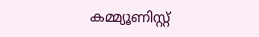കമ്മ്യൂണിസ്റ്റ്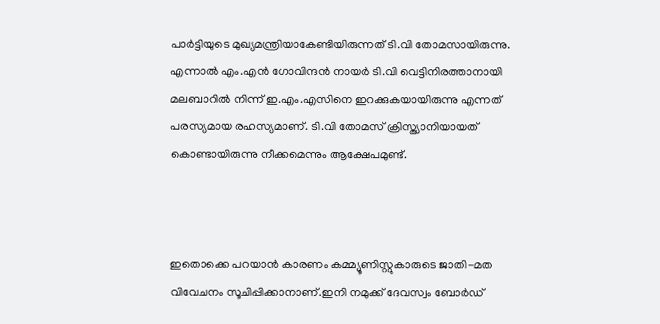പാര്‍ട്ടിയുടെ മുഖ്യമന്ത്രിയാകേണ്ടിയിരുന്നത് ടി.വി തോമസായിരുന്നു. എന്നാല്‍ എം.എന്‍ ഗോവിന്ദന്‍ നായര്‍ ടി.വി വെട്ടിനിരത്താനായി മലബാറില്‍ നിന്ന് ഇ.എം.എസിനെ ഇറക്കുകയായിരുന്നു എന്നത് പരസ്യമായ രഹസ്യമാണ്. ടി.വി തോമസ് ക്രിസ്ത്യാനിയായത് കൊണ്ടായിരുന്നു നീക്കമെന്നും ആക്ഷേപമുണ്ട്.



ഇതൊക്കെ പറയാന്‍ കാരണം കമ്മ്യൂണിസ്റ്റുകാരുടെ ജാതി-മത വിവേചനം സൂചിപ്പിക്കാനാണ്.ഇനി നമുക്ക് ദേവസ്വം ബോര്‍ഡ്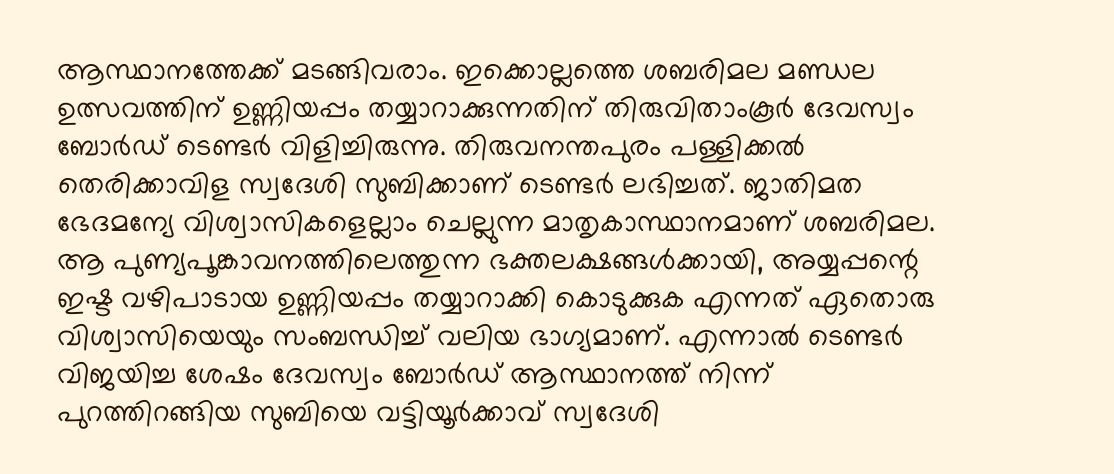ആസ്ഥാനത്തേക്ക് മടങ്ങിവരാം. ഇക്കൊല്ലത്തെ ശബരിമല മണ്ഡല ഉത്സവത്തിന് ഉണ്ണിയപ്പം തയ്യാറാക്കുന്നതിന് തിരുവിതാംകൂര്‍ ദേവസ്വം ബോര്‍ഡ് ടെണ്ടര്‍ വിളിച്ചിരുന്നു. തിരുവനന്തപുരം പള്ളിക്കല്‍ തെരിക്കാവിള സ്വദേശി സുബിക്കാണ് ടെണ്ടര്‍ ലഭിച്ചത്. ജാതിമത ഭേദമന്യേ വിശ്വാസികളെല്ലാം ചെല്ലുന്ന മാതൃകാസ്ഥാനമാണ് ശബരിമല. ആ പുണ്യപൂങ്കാവനത്തിലെത്തുന്ന ഭക്തലക്ഷങ്ങള്‍ക്കായി, അയ്യപ്പന്റെ ഇഷ്ട വഴിപാടായ ഉണ്ണിയപ്പം തയ്യാറാക്കി കൊടുക്കുക എന്നത് ഏതൊരു വിശ്വാസിയെയും സംബന്ധിച്ച് വലിയ ഭാഗ്യമാണ്. എന്നാല്‍ ടെണ്ടര്‍ വിജയിച്ച ശേഷം ദേവസ്വം ബോര്‍ഡ് ആസ്ഥാനത്ത് നിന്ന് പുറത്തിറങ്ങിയ സുബിയെ വട്ടിയൂര്‍ക്കാവ് സ്വദേശി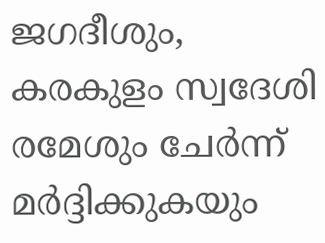ജഗദീശും, കരകുളം സ്വദേശി രമേശും ചേര്‍ന്ന് മര്‍ദ്ദിക്കുകയും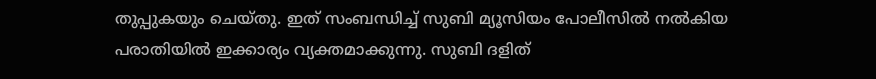തുപ്പുകയും ചെയ്തു. ഇത് സംബന്ധിച്ച് സുബി മ്യൂസിയം പോലീസില്‍ നല്‍കിയ പരാതിയില്‍ ഇക്കാര്യം വ്യക്തമാക്കുന്നു. സുബി ദളിത്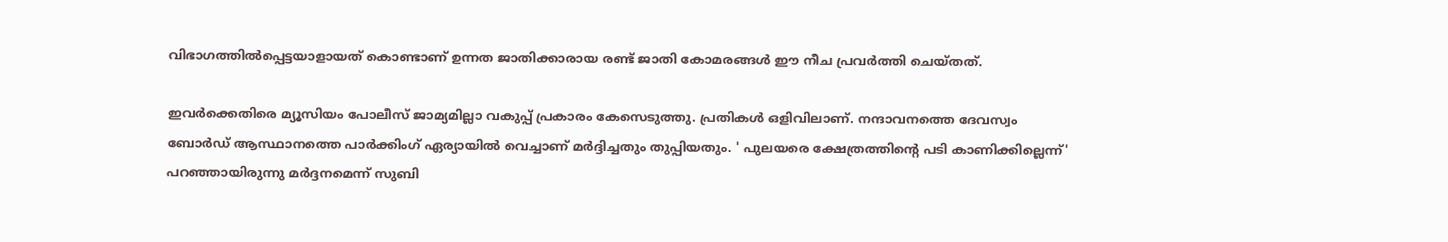വിഭാഗത്തില്‍പ്പെട്ടയാളായത് കൊണ്ടാണ് ഉന്നത ജാതിക്കാരായ രണ്ട് ജാതി കോമരങ്ങള്‍ ഈ നീച പ്രവര്‍ത്തി ചെയ്തത്.

ഇവര്‍ക്കെതിരെ മ്യൂസിയം പോലീസ് ജാമ്യമില്ലാ വകുപ്പ് പ്രകാരം കേസെടുത്തു. പ്രതികള്‍ ഒളിവിലാണ്. നന്ദാവനത്തെ ദേവസ്വം ബോര്‍ഡ് ആസ്ഥാനത്തെ പാര്‍ക്കിംഗ് ഏര്യായില്‍ വെച്ചാണ് മര്‍ദ്ദിച്ചതും തുപ്പിയതും. ' പുലയരെ ക്ഷേത്രത്തിന്റെ പടി കാണിക്കില്ലെന്ന്' പറഞ്ഞായിരുന്നു മര്‍ദ്ദനമെന്ന് സുബി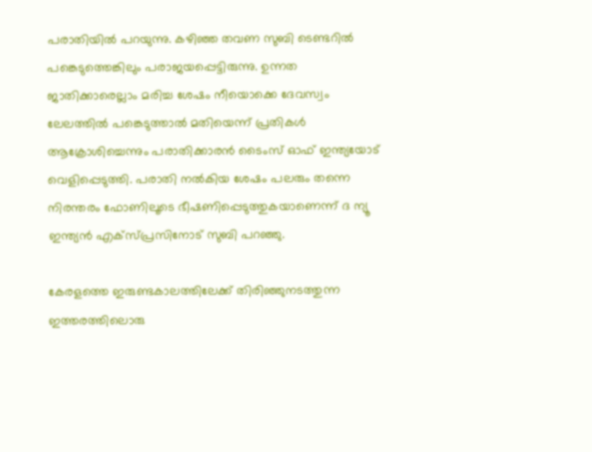പരാതിയില്‍ പറയുന്നു. കഴിഞ്ഞ തവണ സുബി ടെണ്ടറില്‍ പങ്കെടുത്തെങ്കിലും പരാജയപ്പെട്ടിരുന്നു. ഉന്നത ജാതിക്കാരെല്ലാം മരിച്ച ശേഷം നീയൊക്കെ ദേവസ്വം ലേലത്തില്‍ പങ്കെടുത്താല്‍ മതിയെന്ന് പ്രതികള്‍ ആക്രോശിച്ചെന്നും പരാതിക്കാരന്‍ ടൈംസ് ഓഫ് ഇന്ത്യയോട് വെളിപ്പെടുത്തി. പരാതി നല്‍കിയ ശേഷം പലരും തന്നെ നിരന്തരം ഫോണിലൂടെ ഭീഷണിപ്പെടുത്തുകയാണെന്ന് ദ ന്യൂ ഇന്ത്യന്‍ എക്‌സ്പ്രസിനോട് സുബി പറഞ്ഞു.

കേരളത്തെ ഇരുണ്ടകാലത്തിലേക്ക് തിരിഞ്ഞുനടത്തുന്ന ഇത്തരത്തിലൊരു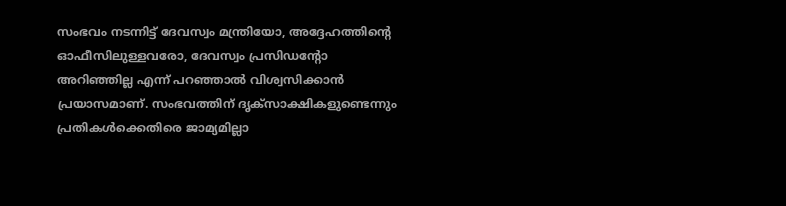സംഭവം നടന്നിട്ട് ദേവസ്വം മന്ത്രിയോ, അദ്ദേഹത്തിന്റെ ഓഫീസിലുള്ളവരോ, ദേവസ്വം പ്രസിഡന്റോ അറിഞ്ഞില്ല എന്ന് പറഞ്ഞാല്‍ വിശ്വസിക്കാന്‍ പ്രയാസമാണ്. സംഭവത്തിന് ദൃക്‌സാക്ഷികളുണ്ടെന്നും പ്രതികള്‍ക്കെതിരെ ജാമ്യമില്ലാ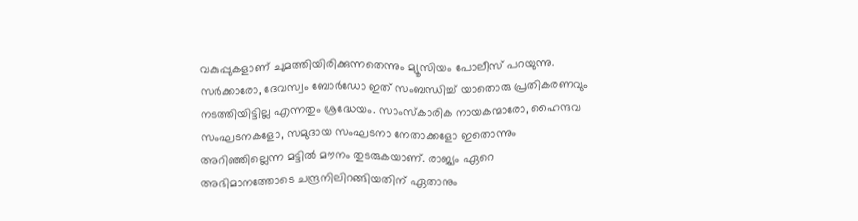വകുപ്പുകളാണ് ചുമത്തിയിരിക്കുന്നതെന്നും മ്യൂസിയം പോലീസ് പറയുന്നു. സര്‍ക്കാരോ, ദേവസ്വം ബോര്‍ഡോ ഇത് സംബന്ധിച്ച് യാതൊരു പ്രതികരണവും നടത്തിയിട്ടില്ല എന്നതും ശ്രദ്ധേയം. സാംസ്‌കാരിക നായകന്മാരോ, ഹൈന്ദവ സംഘടനകളോ, സമുദായ സംഘടനാ നേതാക്കളോ ഇതൊന്നും അറിഞ്ഞില്ലെന്ന മട്ടില്‍ മൗനം തുടരുകയാണ്. രാജ്യം ഏറെ അഭിമാനത്തോടെ ചന്ദ്രനിലിറങ്ങിയതിന് ഏതാനും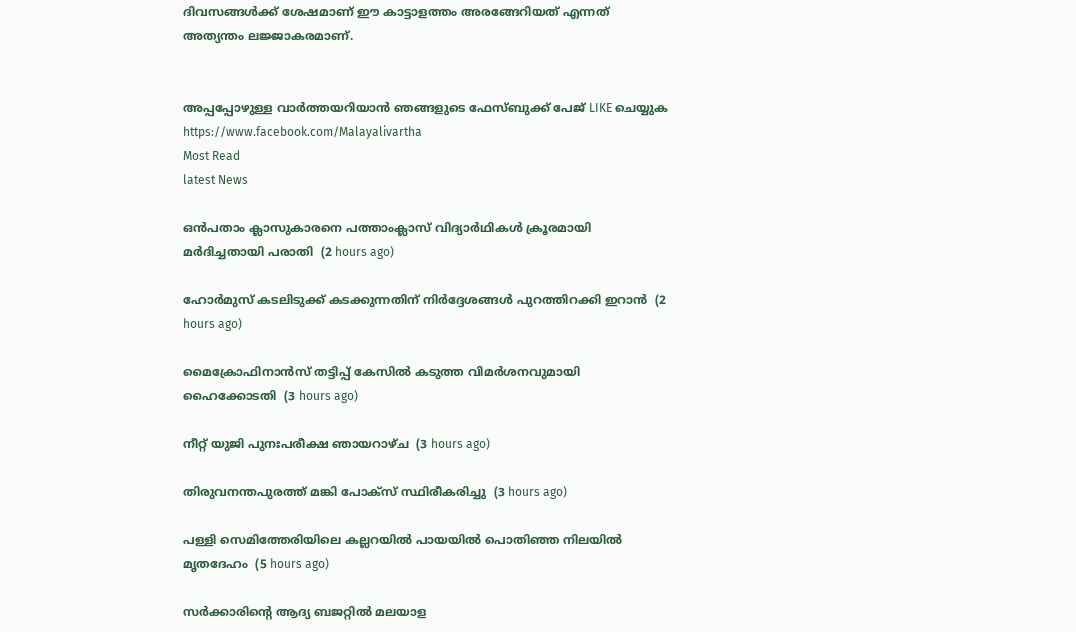ദിവസങ്ങള്‍ക്ക് ശേഷമാണ് ഈ കാട്ടാളത്തം അരങ്ങേറിയത് എന്നത് അത്യന്തം ലജ്ജാകരമാണ്.


അപ്പപ്പോഴുള്ള വാര്‍ത്തയറിയാന്‍ ഞങ്ങളുടെ ഫേസ്‌ബുക്ക്‌ പേജ് LIKE ചെയ്യുക
https://www.facebook.com/Malayalivartha
Most Read
latest News

ഒന്‍പതാം ക്ലാസുകാരനെ പത്താംക്ലാസ് വിദ്യാര്‍ഥികള്‍ ക്രൂരമായി മര്‍ദിച്ചതായി പരാതി  (2 hours ago)

ഹോര്‍മുസ് കടലിടുക്ക് കടക്കുന്നതിന് നിര്‍ദ്ദേശങ്ങള്‍ പുറത്തിറക്കി ഇറാന്‍  (2 hours ago)

മൈക്രോഫിനാന്‍സ് തട്ടിപ്പ് കേസില്‍ കടുത്ത വിമര്‍ശനവുമായി ഹൈക്കോടതി  (3 hours ago)

നീറ്റ് യുജി പുനഃപരീക്ഷ ഞായറാഴ്ച  (3 hours ago)

തിരുവനന്തപുരത്ത് മങ്കി പോക്‌സ് സ്ഥിരീകരിച്ചു  (3 hours ago)

പള്ളി സെമിത്തേരിയിലെ കല്ലറയില്‍ പായയില്‍ പൊതിഞ്ഞ നിലയില്‍ മൃതദേഹം  (5 hours ago)

സര്‍ക്കാരിന്റെ ആദ്യ ബജറ്റില്‍ മലയാള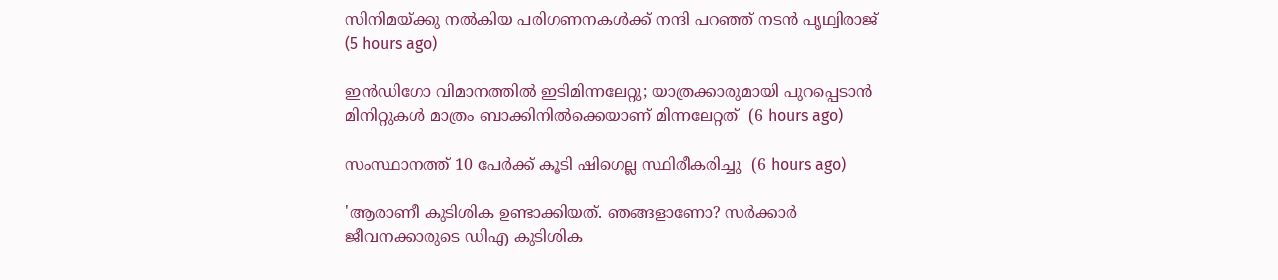സിനിമയ്ക്കു നല്‍കിയ പരിഗണനകള്‍ക്ക് നന്ദി പറഞ്ഞ് നടന്‍ പൃഥ്വിരാജ്  (5 hours ago)

ഇന്‍ഡിഗോ വിമാനത്തില്‍ ഇടിമിന്നലേറ്റു; യാത്രക്കാരുമായി പുറപ്പെടാന്‍ മിനിറ്റുകള്‍ മാത്രം ബാക്കിനില്‍ക്കെയാണ് മിന്നലേറ്റത്  (6 hours ago)

സംസ്ഥാനത്ത് 10 പേര്‍ക്ക് കൂടി ഷിഗെല്ല സ്ഥിരീകരിച്ചു  (6 hours ago)

'ആരാണീ കുടിശിക ഉണ്ടാക്കിയത്. ഞങ്ങളാണോ? സര്‍ക്കാര്‍ ജീവനക്കാരുടെ ഡിഎ കുടിശിക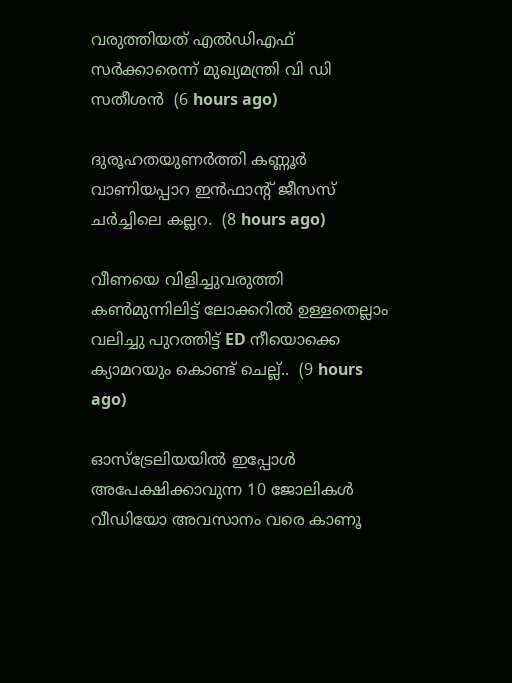വരുത്തിയത് എല്‍ഡിഎഫ് സര്‍ക്കാരെന്ന് മുഖ്യമന്ത്രി വി ഡി സതീശന്‍  (6 hours ago)

ദുരൂഹതയുണർത്തി കണ്ണൂർ വാണിയപ്പാറ ഇൻഫാൻ്റ് ജീസസ് ചർച്ചിലെ കല്ലറ.  (8 hours ago)

വീണയെ വിളിച്ചുവരുത്തി കൺമുന്നിലിട്ട് ലോക്കറിൽ ഉള്ളതെല്ലാം വലിച്ചു പുറത്തിട്ട് ED നീയൊക്കെ ക്യാമറയും കൊണ്ട് ചെല്ല്..  (9 hours ago)

ഓസ്ട്രേലിയയിൽ ഇപ്പോൾ അപേക്ഷിക്കാവുന്ന 10 ജോലികൾ വീഡിയോ അവസാനം വരെ കാണൂ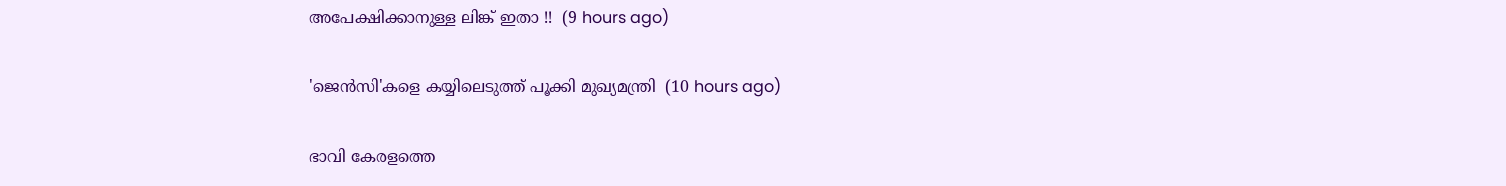അപേക്ഷിക്കാനുള്ള ലിങ്ക് ഇതാ !!  (9 hours ago)

'ജെൻസി'കളെ കയ്യിലെടുത്ത് പൂക്കി മുഖ്യമന്ത്രി  (10 hours ago)

ഭാവി കേരളത്തെ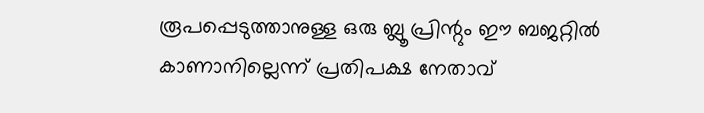രൂപപ്പെടുത്താനുള്ള ഒരു ബ്ലൂ പ്രിന്റും ഈ ബജറ്റില്‍ കാണാനില്ലെന്ന് പ്രതിപക്ഷ നേതാവ്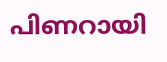പിണറായി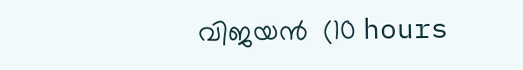വിജയന്‍  (10 hours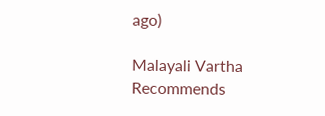ago)

Malayali Vartha Recommends